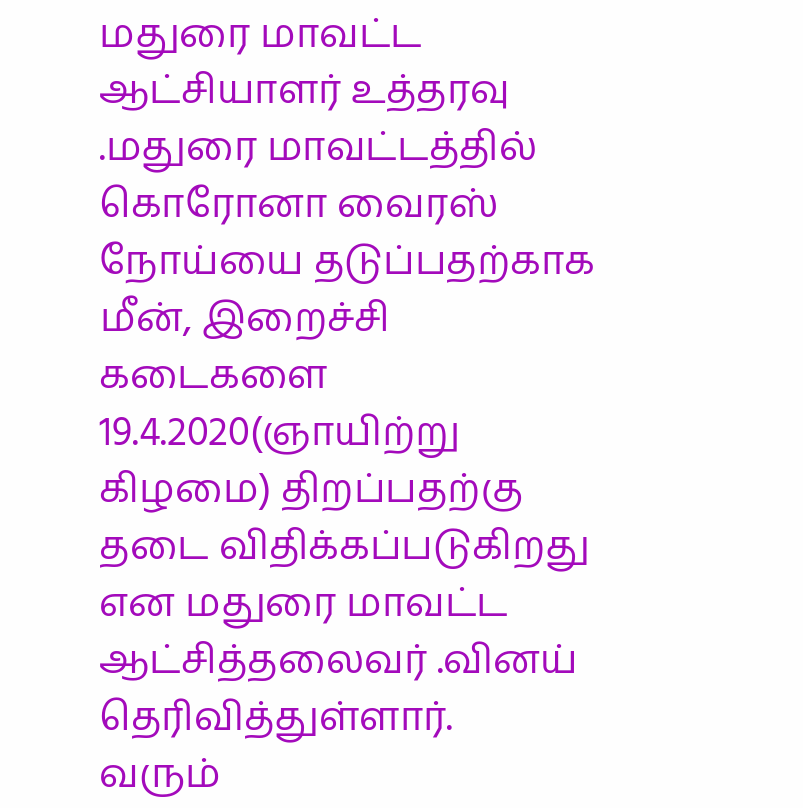மதுரை மாவட்ட ஆட்சியாளர் உத்தரவு .மதுரை மாவட்டத்தில் கொரோனா வைரஸ் நோய்யை தடுப்பதற்காக மீன், இறைச்சி கடைகளை 19.4.2020(ஞாயிற்று கிழமை) திறப்பதற்கு தடை விதிக்கப்படுகிறது என மதுரை மாவட்ட ஆட்சித்தலைவர் .வினய் தெரிவித்துள்ளார்.
வரும்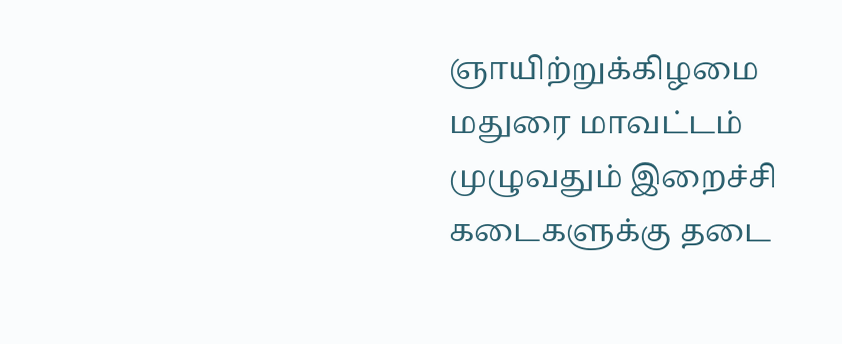ஞாயிற்றுக்கிழமை மதுரை மாவட்டம் முழுவதும் இறைச்சி கடைகளுக்கு தடை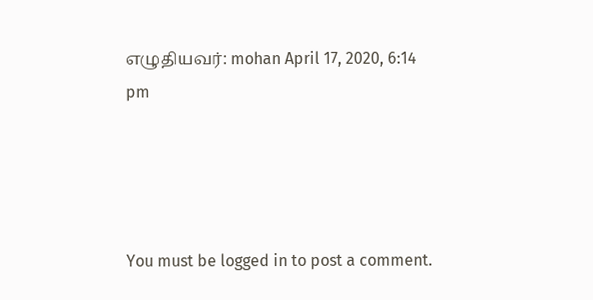எழுதியவர்: mohan April 17, 2020, 6:14 pm




You must be logged in to post a comment.